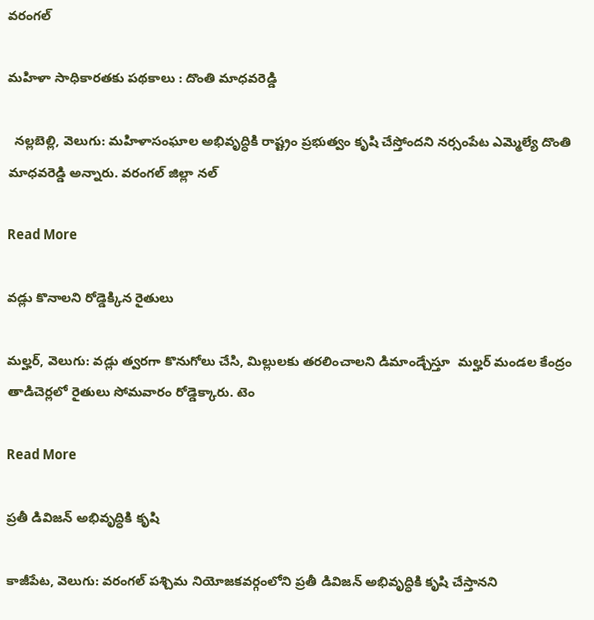వరంగల్

మహిళా సాధికారతకు పథకాలు : దొంతి మాధవరెడ్డి

  నల్లబెల్లి, వెలుగు: మహిళాసంఘాల అభివృద్ధికి రాష్ట్రం ప్రభుత్వం కృషి చేస్తోందని నర్సంపేట ఎమ్మెల్యే దొంతి మాధవరెడ్డి అన్నారు. వరంగల్ జిల్లా నల్

Read More

వడ్లు కొనాలని రోడ్డెక్కిన రైతులు

మల్హర్, వెలుగు: వడ్లు త్వరగా కొనుగోలు చేసి, మిల్లులకు తరలించాలని డిమాండ్చేస్తూ  మల్హర్ మండల కేంద్రం తాడిచెర్లలో రైతులు సోమవారం రోడ్డెక్కారు. టెం

Read More

ప్రతీ డివిజన్ అభివృద్ధికి కృషి

కాజీపేట, వెలుగు: వరంగల్ పశ్చిమ నియోజకవర్గంలోని ప్రతీ డివిజన్ అభివృద్ధికి కృషి చేస్తానని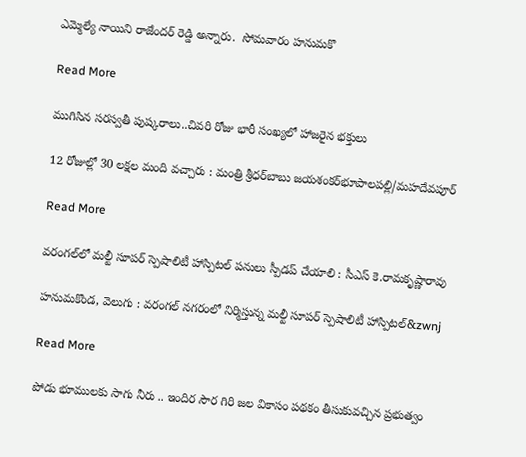ఎమ్మెల్యే నాయిని రాజేందర్ రెడ్డి అన్నారు.  సోమవారం హనుమకొ

Read More

ముగిసిన సరస్వతీ పుష్కరాలు..చివరి రోజు భారీ సంఖ్యలో హాజరైన భక్తులు

12 రోజుల్లో 30 లక్షల మంది వచ్చారు : మంత్రి శ్రీధర్‌‌‌‌బాబు జయశంకర్‌‌‌‌భూపాలపల్లి/మహదేవపూర్‌‌

Read More

వరంగల్‌లో మల్టీ సూపర్‌‌‌‌ స్పెషాలిటీ‌‌‌ హాస్పిటల్‌‌‌‌ పనులు స్పీడప్‌‌‌‌ చేయాలి : సీఎస్‌‌‌‌ కె.రామకృష్ణారావు

హనుమకొండ, వెలుగు : వరంగల్‌‌‌‌ నగరంలో నిర్మిస్తున్న మల్టీ సూపర్‌‌‌‌ స్పెషాలిటీ హాస్పిటల్‌‌‌&zwnj

Read More

పోడు భూములకు సాగు నీరు .. ఇందిర సౌర గిరి జల వికాసం పథకం తీసుకువచ్చిన ప్రభుత్వం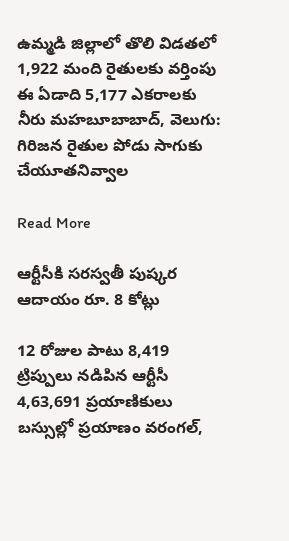ఉమ్మడి జిల్లాలో తొలి విడతలో 1,922 మంది రైతులకు వర్తింపు ఈ ఏడాది 5,177 ఎకరాలకు నీరు మహబూబాబాద్, వెలుగు: గిరిజన రైతుల పోడు సాగుకు చేయూతనివ్వాల

Read More

ఆర్టీసీకి సరస్వతీ పుష్కర ఆదాయం రూ. 8 కోట్లు

12 రోజుల పాటు 8,419 ట్రిప్పులు నడిపిన ఆర్టీసీ 4,63,691 ప్రయాణికులు బస్సుల్లో ప్రయాణం వరంగల్,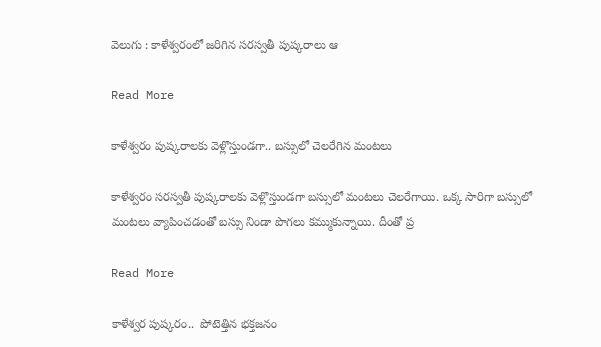వెలుగు : కాళేశ్వరంలో జరిగిన సరస్వతీ పుష్కరాలు ఆ

Read More

కాళేశ్వరం పుష్కరాలకు వెళ్లొస్తుండగా.. బస్సులో చెలరేగిన మంటలు

కాళేశ్వరం సరస్వతీ పుష్కరాలకు వెళ్లొస్తుండగా బస్సులో మంటలు చెలరేగాయి. ఒక్క సారిగా బస్సులో మంటలు వ్యాపించడంతో బస్సు నిండా పొగలు కమ్ముకున్నాయి. దీంతో ప్ర

Read More

కాళేశ్వర పుష్కరం..  పోటెత్తిన భక్తజనం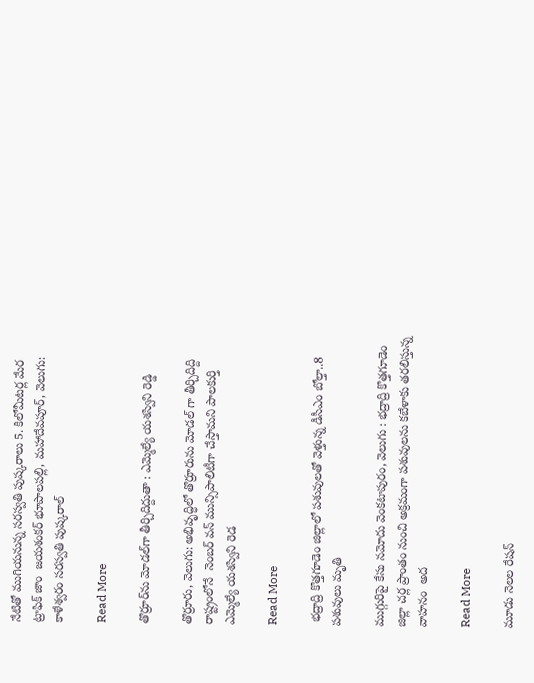నేటితో ముగియనున్న సరస్వతి పుష్కరాలు 5. కిలోమీటర్ల మేర ట్రాఫిక్ జాం  జయశంకర్ భూపాలపల్లి, మహాదేవపూర్, వెలుగు: కాళేశ్వరం సరస్వతి పుష్కరాల్

Read More

తొర్రూర్‌‌ను మోడల్‌గా తీర్చిదిద్దుతా : ఎమ్మెల్యే యశస్విని రెడ్డి

తొర్రూరు, వెలుగు: అభివృద్ధిలో తొర్రూరును మోడల్ గా తీర్చిదిద్ది రాష్ట్రంలోనే  నెంబర్ వన్ మున్సిపాలిటీగా చేస్తామని పాలకుర్తి ఎమ్మెల్యే యశస్విని రెడ

Read More

 భద్రాద్రి కొత్తగూడెం జిల్లాలో పశువులతో వెళ్తున్న డీసీఎం బోల్తా..8 పశువులు మృతి

ముగ్గురిపై కేసు నమోదు వెంకటాపురం, వెలుగు : భద్రాద్రి కొత్తగూడెం జిల్లా చర్ల ప్రాంతం నుంచి అక్రమంగా పశువులను కబేళాకు తరలిస్తున్న వాహనం  అద

Read More

మూడు నెలల రేషన్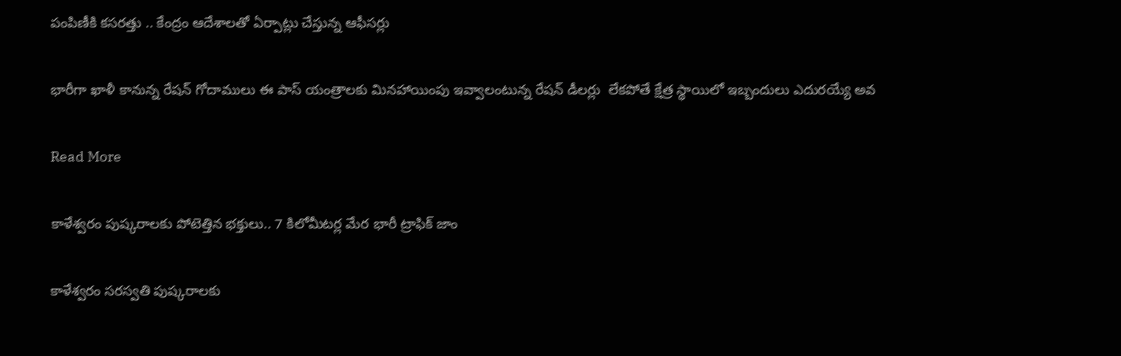పంపిణీకి కసరత్తు .. కేంద్రం ఆదేశాలతో ఏర్పాట్లు చేస్తున్న ఆఫీసర్లు

భారీగా ఖాళీ కానున్న రేషన్ గోదాములు ఈ పాస్ యంత్రాలకు మినహాయింపు ఇవ్వాలంటున్న రేషన్ డీలర్లు  లేకపోతే క్షేత్ర స్థాయిలో ఇబ్బందులు ఎదురయ్యే అవ

Read More

కాళేశ్వరం పుష్కరాలకు పోటెత్తిన భక్తులు.. 7 కిలోమీటర్ల మేర భారీ ట్రాఫిక్ జాం

కాళేశ్వరం సరస్వతి పుష్కరాలకు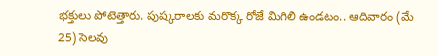భక్తులు పోటెత్తారు. పుష్కరాలకు మరొక్క రోజే మిగిలి ఉండటం.. ఆదివారం (మే 25) సెలవు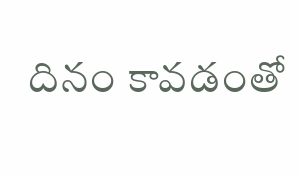దినం కావడంతో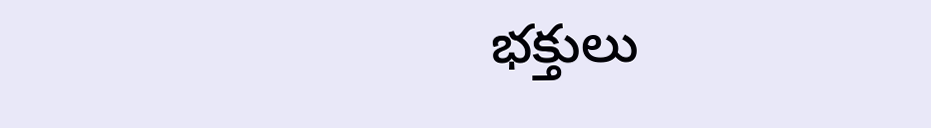భక్తులు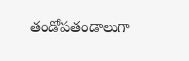తండోపతండాలుగా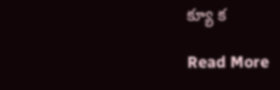క్యూ క

Read More